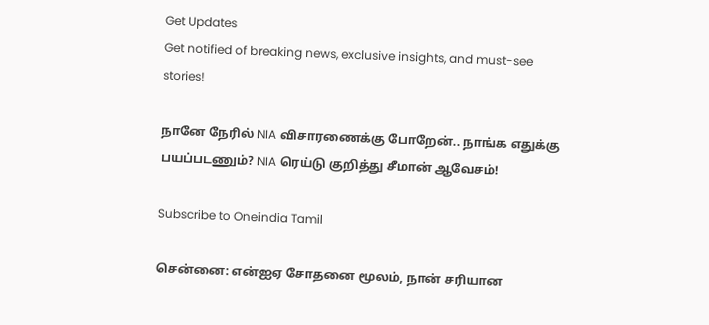Get Updates
Get notified of breaking news, exclusive insights, and must-see stories!

நானே நேரில் NIA விசாரணைக்கு போறேன்.. நாங்க எதுக்கு பயப்படணும்? NIA ரெய்டு குறித்து சீமான் ஆவேசம்!

Subscribe to Oneindia Tamil

சென்னை: என்ஐஏ சோதனை மூலம், நான் சரியான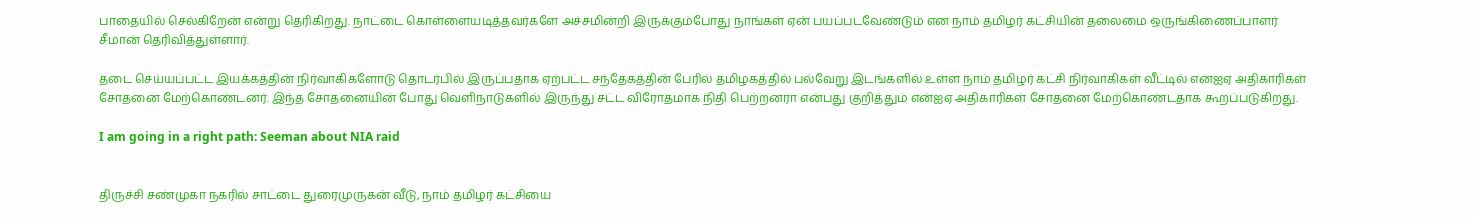பாதையில் செல்கிறேன் என்று தெரிகிறது. நாட்டை கொள்ளையடித்தவர்களே அச்சமின்றி இருக்கும்போது நாங்கள் ஏன் பயப்படவேண்டும் என நாம் தமிழர் கட்சியின் தலைமை ஒருங்கிணைப்பாளர் சீமான் தெரிவித்துள்ளார்.

தடை செய்யப்பட்ட இயக்கத்தின் நிர்வாகிகளோடு தொடர்பில் இருப்பதாக ஏற்பட்ட சந்தேகத்தின் பேரில் தமிழகத்தில் பல்வேறு இடங்களில் உள்ள நாம் தமிழர் கட்சி நிர்வாகிகள் வீட்டில் என்ஐஏ அதிகாரிகள் சோதனை மேற்கொண்டனர். இந்த சோதனையின் போது வெளிநாடுகளில் இருந்து சட்ட விரோதமாக நிதி பெற்றனரா என்பது குறித்தும் என்ஐஏ அதிகாரிகள் சோதனை மேற்கொண்டதாக கூறப்படுகிறது.

I am going in a right path: Seeman about NIA raid


திருச்சி சண்முகா நகரில் சாட்டை துரைமுருகன் வீடு, நாம் தமிழர் கட்சியை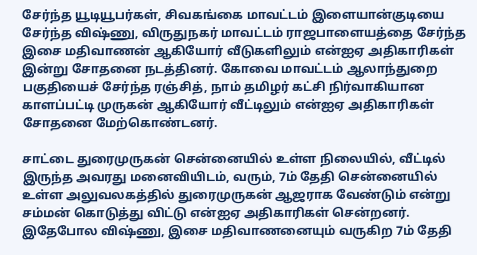சேர்ந்த யூடியூபர்கள், சிவகங்கை மாவட்டம் இளையான்குடியை சேர்ந்த விஷ்ணு, விருதுநகர் மாவட்டம் ராஜபாளையத்தை சேர்ந்த இசை மதிவாணன் ஆகியோர் வீடுகளிலும் என்ஐஏ அதிகாரிகள் இன்று சோதனை நடத்தினர். கோவை மாவட்டம் ஆலாந்துறை பகுதியைச் சேர்ந்த ரஞ்சித், நாம் தமிழர் கட்சி நிர்வாகியான காளப்பட்டி முருகன் ஆகியோர் வீட்டிலும் என்ஐஏ அதிகாரிகள் சோதனை மேற்கொண்டனர்.

சாட்டை துரைமுருகன் சென்னையில் உள்ள நிலையில், வீட்டில் இருந்த அவரது மனைவியிடம், வரும், 7ம் தேதி சென்னையில் உள்ள அலுவலகத்தில் துரைமுருகன் ஆஜராக வேண்டும் என்று சம்மன் கொடுத்து விட்டு என்ஐஏ அதிகாரிகள் சென்றனர். இதேபோல விஷ்ணு, இசை மதிவாணனையும் வருகிற 7ம் தேதி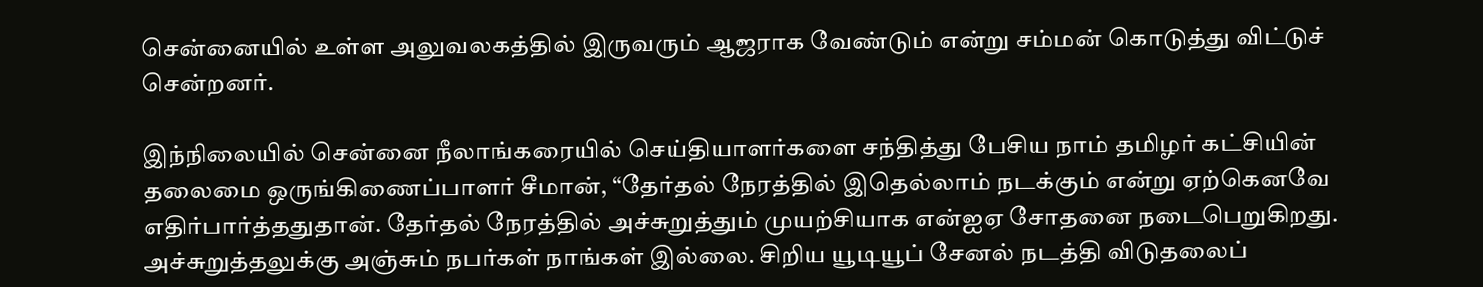சென்னையில் உள்ள அலுவலகத்தில் இருவரும் ஆஜராக வேண்டும் என்று சம்மன் கொடுத்து விட்டுச் சென்றனர்.

இந்நிலையில் சென்னை நீலாங்கரையில் செய்தியாளர்களை சந்தித்து பேசிய நாம் தமிழர் கட்சியின் தலைமை ஒருங்கிணைப்பாளர் சீமான், “தேர்தல் நேரத்தில் இதெல்லாம் நடக்கும் என்று ஏற்கெனவே எதிர்பார்த்ததுதான். தேர்தல் நேரத்தில் அச்சுறுத்தும் முயற்சியாக என்ஐஏ சோதனை நடைபெறுகிறது. அச்சுறுத்தலுக்கு அஞ்சும் நபர்கள் நாங்கள் இல்லை. சிறிய யூடியூப் சேனல் நடத்தி விடுதலைப்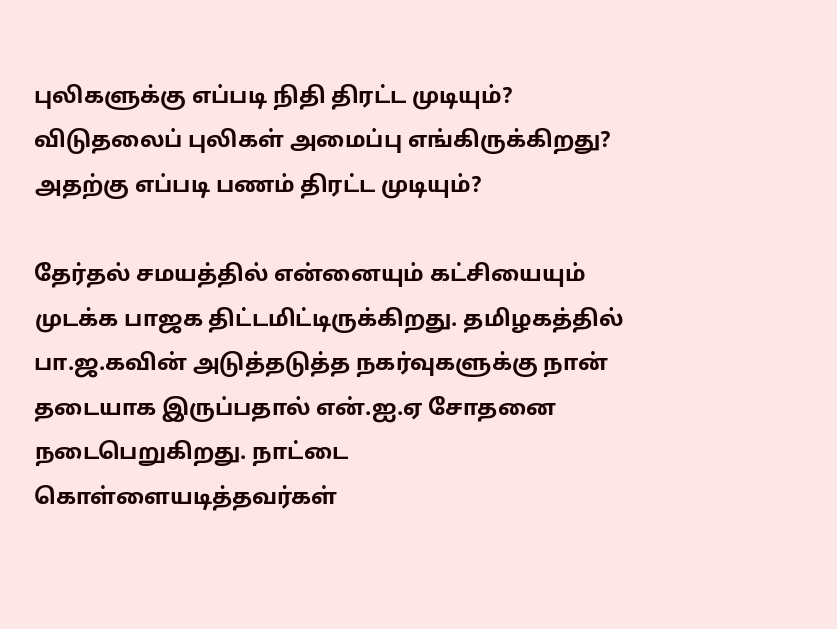புலிகளுக்கு எப்படி நிதி திரட்ட முடியும்? விடுதலைப் புலிகள் அமைப்பு எங்கிருக்கிறது? அதற்கு எப்படி பணம் திரட்ட முடியும்?

தேர்தல் சமயத்தில் என்னையும் கட்சியையும் முடக்க பாஜக திட்டமிட்டிருக்கிறது. தமிழகத்தில் பா.ஜ.கவின் அடுத்தடுத்த நகர்வுகளுக்கு நான் தடையாக இருப்பதால் என்.ஐ.ஏ சோதனை நடைபெறுகிறது. நாட்டை கொள்ளையடித்தவர்கள்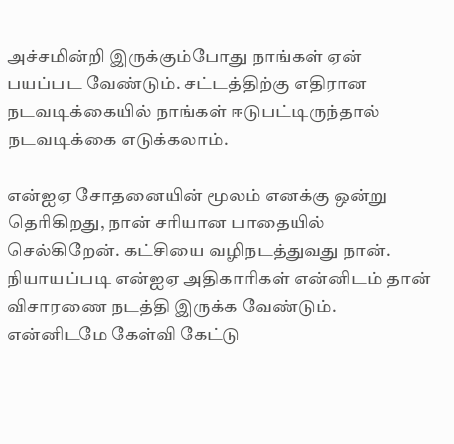அச்சமின்றி இருக்கும்போது நாங்கள் ஏன் பயப்பட வேண்டும். சட்டத்திற்கு எதிரான நடவடிக்கையில் நாங்கள் ஈடுபட்டிருந்தால் நடவடிக்கை எடுக்கலாம்.

என்ஐஏ சோதனையின் மூலம் எனக்கு ஒன்று தெரிகிறது, நான் சரியான பாதையில் செல்கிறேன். கட்சியை வழிநடத்துவது நான். நியாயப்படி என்ஐஏ அதிகாரிகள் என்னிடம் தான் விசாரணை நடத்தி இருக்க வேண்டும். என்னிடமே கேள்வி கேட்டு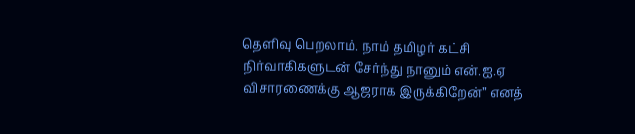தெளிவு பெறலாம். நாம் தமிழர் கட்சி நிர்வாகிகளுடன் சேர்ந்து நானும் என்.ஐ.ஏ விசாரணைக்கு ஆஜராக இருக்கிறேன்” எனத்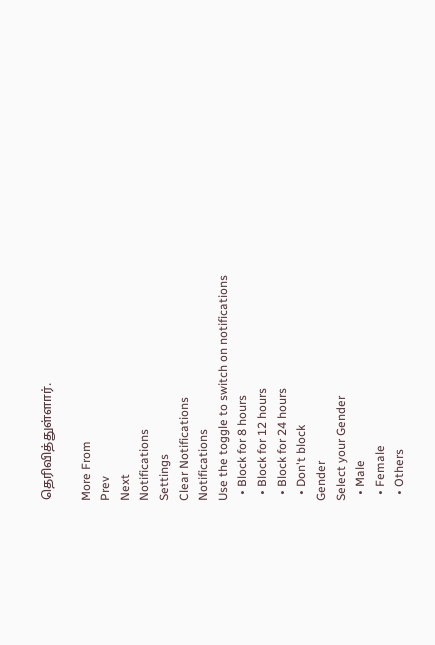தெரிவித்துள்ளார்.

More From
Prev
Next
Notifications
Settings
Clear Notifications
Notifications
Use the toggle to switch on notifications
  • Block for 8 hours
  • Block for 12 hours
  • Block for 24 hours
  • Don't block
Gender
Select your Gender
  • Male
  • Female
  • Others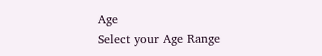Age
Select your Age Range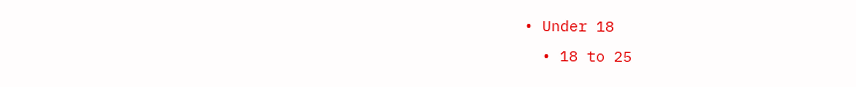• Under 18
  • 18 to 25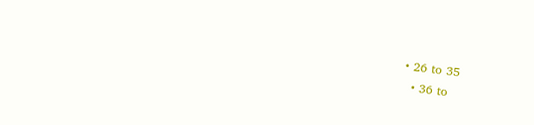• 26 to 35
  • 36 to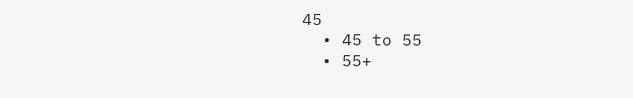45
  • 45 to 55
  • 55+